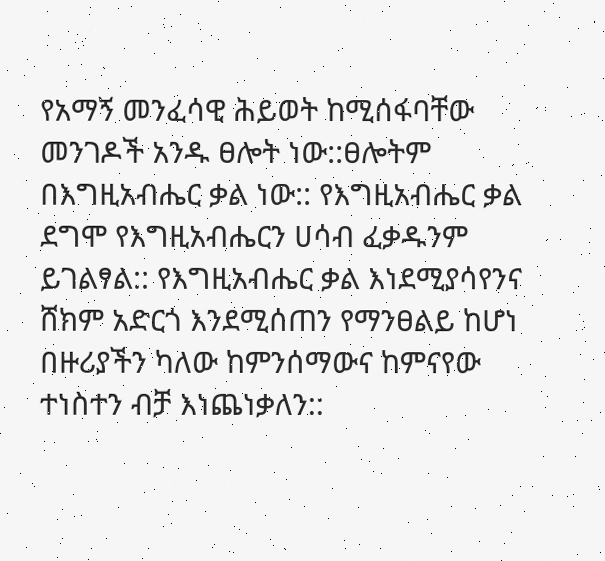የአማኝ መንፈሳዊ ሕይወት ከሚሰፋባቸው መንገዶች አንዱ ፀሎት ነው::ፀሎትም በእግዚአብሔር ቃል ነው:: የእግዚአብሔር ቃል ደግሞ የእግዚአብሔርን ሀሳብ ፈቃዱንም ይገልፃል:: የእግዚአብሔር ቃል እነደሚያሳየንና ሸክም አድርጎ እንደሚሰጠን የማንፀልይ ከሆነ በዙሪያችን ካለው ከምንሰማውና ከምናየው ተነስተን ብቻ እነጨነቃለን::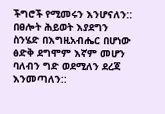ችግሮች የሚመሩን እንሆናለን:: በፀሎት ሕይወት እያደግን ስንሄድ በእግዚአብሔር በሆነው ፅድቅ ደግሞም እኛም መሆን ባለብን ግድ ወደሚለን ደረጃ እንመጣለን::